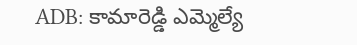ADB: కామారెడ్డి ఎమ్మెల్యే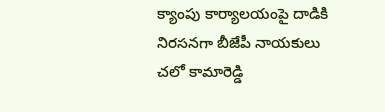క్యాంపు కార్యాలయంపై దాడికి నిరసనగా బీజేపీ నాయకులు చలో కామారెడ్డి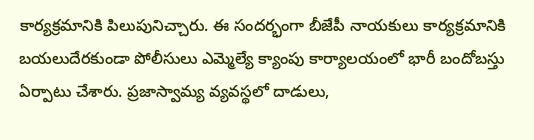కార్యక్రమానికి పిలుపునిచ్చారు. ఈ సందర్భంగా బీజేపీ నాయకులు కార్యక్రమానికి బయలుదేరకుండా పోలీసులు ఎమ్మెల్యే క్యాంపు కార్యాలయంలో భారీ బందోబస్తు ఏర్పాటు చేశారు. ప్రజాస్వామ్య వ్యవస్థలో దాడులు,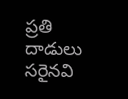ప్రతి దాడులు సరైనవి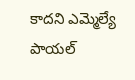కాదని ఎమ్మెల్యే పాయల్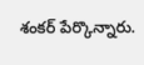శంకర్ పేర్కొన్నారు.